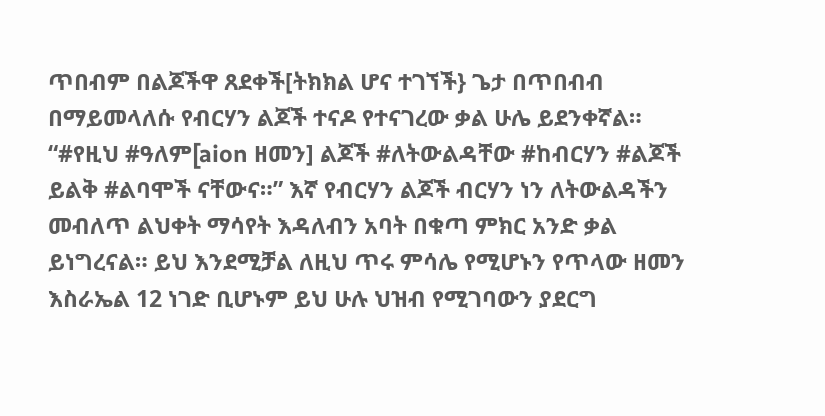ጥበብም በልጆችዋ ጸደቀች[ትክክል ሆና ተገኘች} ጌታ በጥበብብ በማይመላለሱ የብርሃን ልጆች ተናዶ የተናገረው ቃል ሁሌ ይደንቀኛል። “#የዚህ #ዓለም[aion ዘመን] ልጆች #ለትውልዳቸው #ከብርሃን #ልጆች ይልቅ #ልባሞች ናቸውና።” እኛ የብርሃን ልጆች ብርሃን ነን ለትውልዳችን መብለጥ ልህቀት ማሳየት እዳለብን አባት በቁጣ ምክር አንድ ቃል ይነግረናል። ይህ እንደሚቻል ለዚህ ጥሩ ምሳሌ የሚሆኑን የጥላው ዘመን እስራኤል 12 ነገድ ቢሆኑም ይህ ሁሉ ህዝብ የሚገባውን ያደርግ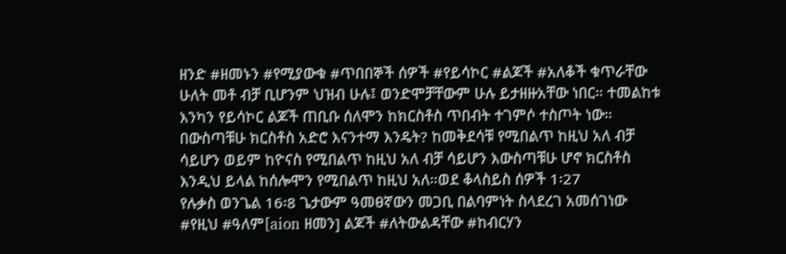ዘንድ #ዘመኑን #የሚያውቁ #ጥበበኞች ሰዎች #የይሳኮር #ልጆች #አለቆች ቁጥራቸው ሁለት መቶ ብቻ ቢሆንም ህዝብ ሁሉ፤ ወንድሞቻቸውም ሁሉ ይታዘዙአቸው ነበር። ተመልከቱ እንካን የይሳኮር ልጆች ጠቢቡ ሰለሞን ከክርስቶስ ጥበብት ተገምሶ ተስጦት ነው። በውስጣቹሁ ክርስቶስ አድሮ እናንተማ እንዴት? ከመቅደሳቹ የሚበልጥ ከዚህ አለ ብቻ ሳይሆን ወይም ከዮናስ የሚበልጥ ከዚህ አለ ብቻ ሳይሆን እውስጣቹሁ ሆኖ ክርስቶስ እንዲህ ይላል ከሰሎሞን የሚበልጥ ከዚህ አለ።ወደ ቆላስይስ ሰዎች 1፡27
የሉቃስ ወንጌል 16፡8 ጌታውም ዓመፀኛውን መጋቢ በልባምነት ስላደረገ አመሰገነው #የዚህ #ዓለም[aion ዘመን] ልጆች #ለትውልዳቸው #ከብርሃን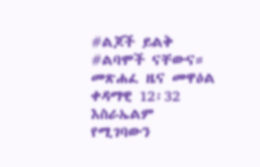#ልጆች ይልቅ #ልባሞች ናቸውና።
መጽሐፈ ዜና መዋዕል ቀዳማዊ 12፡32 እስራኤልም የሚገባውን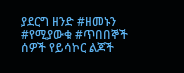ያደርግ ዘንድ #ዘመኑን #የሚያውቁ #ጥበበኞች ሰዎች የይሳኮር ልጆች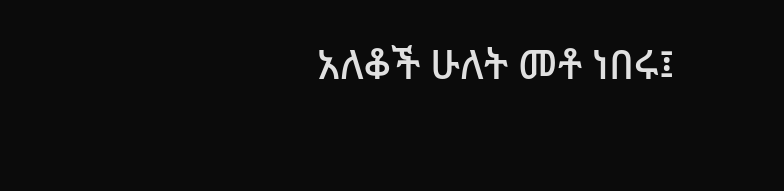አለቆች ሁለት መቶ ነበሩ፤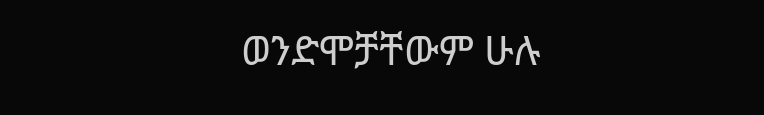ወንድሞቻቸውም ሁሉ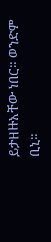ይታዘዙአቸው ነበር። ወንድም ቢኒ።